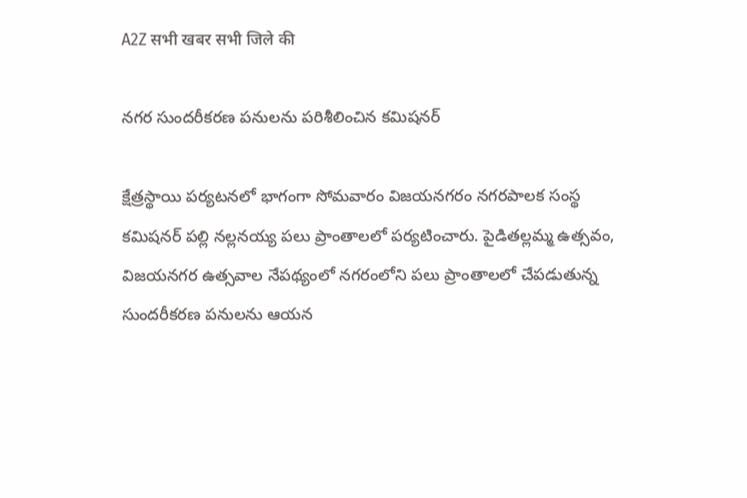A2Z सभी खबर सभी जिले की

నగర సుందరీకరణ పనులను పరిశీలించిన కమిషనర్‌

క్షేత్రస్థాయి పర్యటనలో భాగంగా సోమవారం విజయనగరం నగరపాలక సంస్థ కమిషనర్‌ పల్లి నల్లనయ్య పలు ప్రాంతాలలో పర్యటించారు. పైడితల్లమ్మ ఉత్సవం, విజయనగర ఉత్సవాల నేపథ్యంలో నగరంలోని పలు ప్రాంతాలలో చేపడుతున్న సుందరీకరణ పనులను ఆయన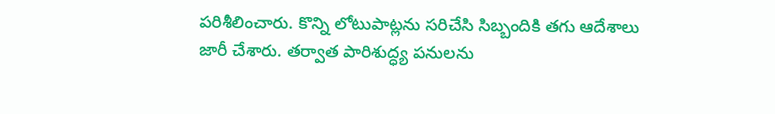పరిశీలించారు. కొన్ని లోటుపాట్లను సరిచేసి సిబ్బందికి తగు ఆదేశాలు జారీ చేశారు. తర్వాత పారిశుద్ధ్య పనులను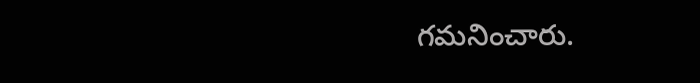గమనించారు.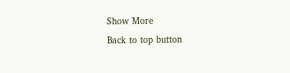Show More
Back to top button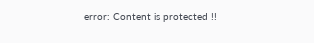error: Content is protected !!